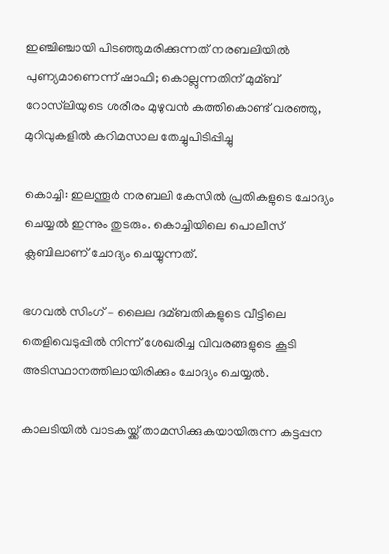ഇഞ്ചിഞ്ചായി പിടഞ്ഞുമരിക്കുന്നത് നരബലിയില്‍ പുണ്യമാണെന്ന് ഷാഫി; കൊല്ലുന്നതിന് മുമ്ബ് റോസ്‌ലിയുടെ ശരീരം മുഴുവന്‍ കത്തികൊണ്ട് വരഞ്ഞു, മുറിവുകളില്‍ കറിമസാല തേച്ചുപിടിപ്പിച്ചു

കൊച്ചി: ഇലന്തൂര്‍ നരബലി കേസില്‍ പ്രതികളുടെ ചോദ്യം ചെയ്യല്‍ ഇന്നും തുടരും. കൊച്ചിയിലെ പൊലീസ് ക്ലബിലാണ് ചോദ്യം ചെയ്യുന്നത്.

ഭഗവല്‍ സിംഗ് – ലൈല ദമ്ബതികളുടെ വീട്ടിലെ തെളിവെടുപ്പില്‍ നിന്ന് ശേഖരിച്ച വിവരങ്ങളുടെ കൂടി അടിസ്ഥാനത്തിലായിരിക്കും ചോദ്യം ചെയ്യല്‍.

കാലടിയില്‍ വാടകയ്ക്ക് താമസിക്കുകയായിരുന്ന കട്ടപ്പന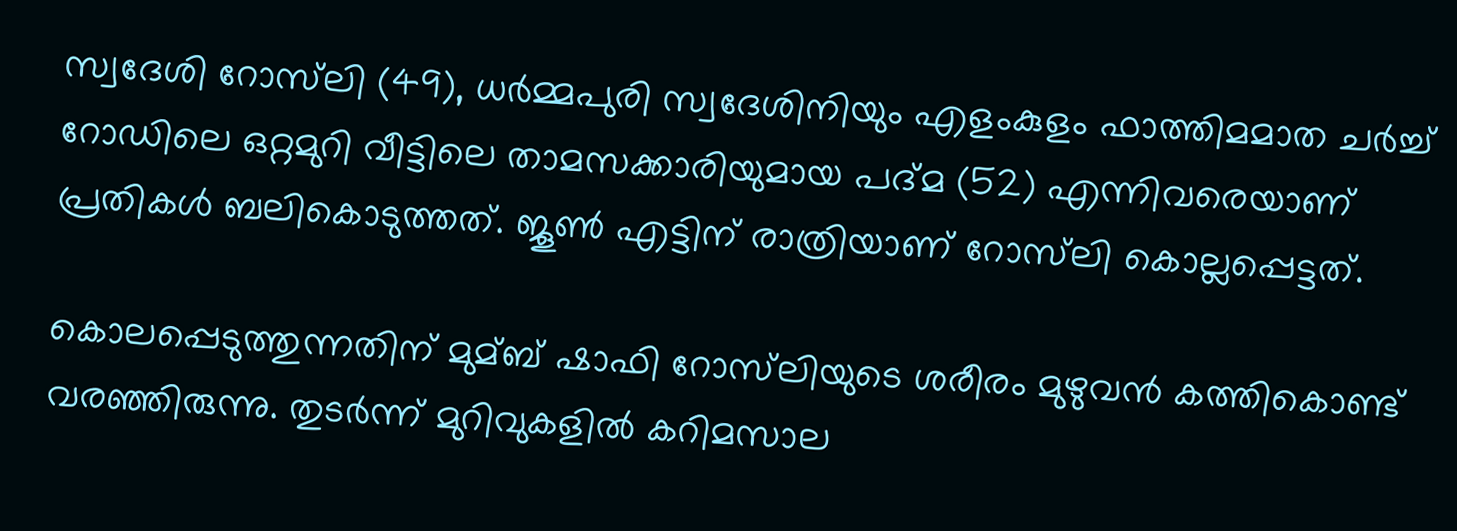സ്വദേശി റോസ്‌ലി (49), ധര്‍മ്മപുരി സ്വദേശിനിയും എളംകുളം ഫാത്തിമമാത ചര്‍ച്ച്‌ റോഡിലെ ഒറ്റമുറി വീട്ടിലെ താമസക്കാരിയുമായ പദ്മ (52) എന്നിവരെയാണ് പ്രതികള്‍ ബലികൊടുത്തത്. ജൂണ്‍ എട്ടിന് രാത്രിയാണ് റോസ്‌ലി കൊല്ലപ്പെട്ടത്.

കൊലപ്പെടുത്തുന്നതിന് മുമ്ബ് ഷാഫി റോസ്‌ലിയുടെ ശരീരം മുഴുവന്‍ കത്തികൊണ്ട് വരഞ്ഞിരുന്നു. തുടര്‍ന്ന് മുറിവുകളില്‍ കറിമസാല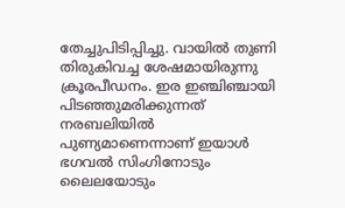തേച്ചുപിടിപ്പിച്ചു. വായില്‍ തുണി തിരുകിവച്ച ശേഷമായിരുന്നു ക്രൂരപീഡനം. ഇര ഇഞ്ചിഞ്ചായി പിടഞ്ഞുമരിക്കുന്നത് നരബലിയില്‍ പുണ്യമാണെന്നാണ് ഇയാള്‍ ഭഗവല്‍ സിംഗിനോടും ലൈലയോടും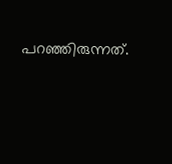പറഞ്ഞിരുന്നത്.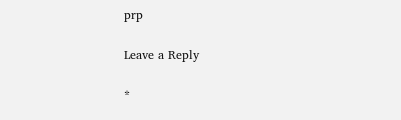prp

Leave a Reply

*